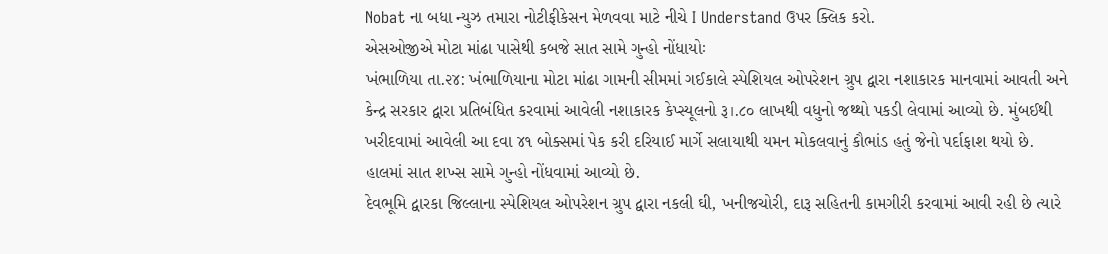Nobat ના બધા ન્યુઝ તમારા નોટીફીકેસન મેળવવા માટે નીચે I Understand ઉપર ક્લિક કરો.
એસઓજીએ મોટા માંઢા પાસેથી કબજે સાત સામે ગુન્હો નોંધાયોઃ
ખંભાળિયા તા.૨૪: ખંભાળિયાના મોટા માંઢા ગામની સીમમાં ગઈકાલે સ્પેશિયલ ઓપરેશન ગ્રુપ દ્વારા નશાકારક માનવામાં આવતી અને કેન્દ્ર સરકાર દ્વારા પ્રતિબંધિત કરવામાં આવેલી નશાકારક કેપ્સ્યૂલનો રૂ।.૮૦ લાખથી વધુનો જથ્થો પકડી લેવામાં આવ્યો છે. મુંબઈથી ખરીદવામાં આવેલી આ દવા ૪૧ બોક્સમાં પેક કરી દરિયાઈ માર્ગે સલાયાથી યમન મોકલવાનું કૌભાંડ હતું જેનો પર્દાફાશ થયો છે. હાલમાં સાત શખ્સ સામે ગુન્હો નોંધવામાં આવ્યો છે.
દેવભૂમિ દ્વારકા જિલ્લાના સ્પેશિયલ ઓપરેશન ગ્રુપ દ્વારા નકલી ઘી, ખનીજચોરી, દારૂ સહિતની કામગીરી કરવામાં આવી રહી છે ત્યારે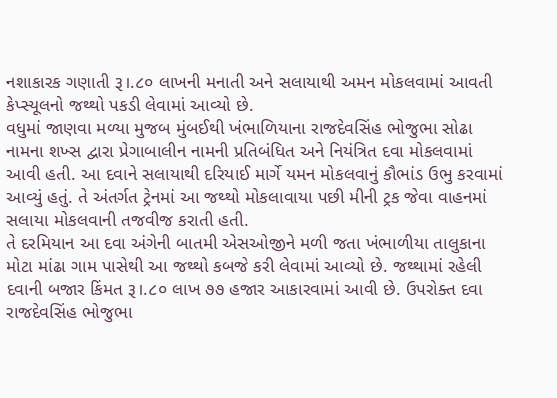નશાકારક ગણાતી રૂ।.૮૦ લાખની મનાતી અને સલાયાથી અમન મોકલવામાં આવતી કેપ્સ્યૂલનો જથ્થો પકડી લેવામાં આવ્યો છે.
વધુમાં જાણવા મળ્યા મુજબ મુંબઈથી ખંભાળિયાના રાજદેવસિંહ ભોજુભા સોઢા નામના શખ્સ દ્વારા પ્રેગાબાલીન નામની પ્રતિબંધિત અને નિયંત્રિત દવા મોકલવામાં આવી હતી. આ દવાને સલાયાથી દરિયાઈ માર્ગે યમન મોકલવાનું કૌભાંડ ઉભુ કરવામાં આવ્યું હતું. તે અંતર્ગત ટ્રેનમાં આ જથ્થો મોકલાવાયા પછી મીની ટ્રક જેવા વાહનમાં સલાયા મોકલવાની તજવીજ કરાતી હતી.
તે દરમિયાન આ દવા અંગેની બાતમી એસઓજીને મળી જતા ખંભાળીયા તાલુકાના મોટા માંઢા ગામ પાસેથી આ જથ્થો કબજે કરી લેવામાં આવ્યો છે. જથ્થામાં રહેલી દવાની બજાર કિંમત રૂ।.૮૦ લાખ ૭૭ હજાર આકારવામાં આવી છે. ઉપરોક્ત દવા રાજદેવસિંહ ભોજુભા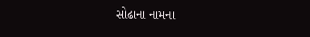સોઢાના નામના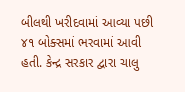બીલથી ખરીદવામાં આવ્યા પછી ૪૧ બોક્સમાં ભરવામાં આવી હતી. કેન્દ્ર સરકાર દ્વારા ચાલુ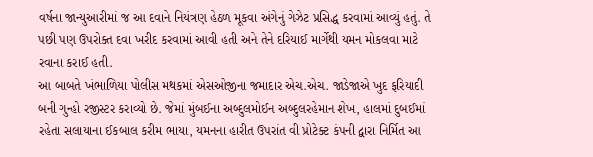વર્ષના જાન્યુઆરીમાં જ આ દવાને નિયંત્રણ હેઠળ મૂકવા અંગેનું ગેઝેટ પ્રસિદ્ધ કરવામાં આવ્યું હતું. તે પછી પણ ઉપરોક્ત દવા ખરીદ કરવામાં આવી હતી અને તેને દરિયાઈ માર્ગેથી યમન મોકલવા માટે રવાના કરાઈ હતી.
આ બાબતે ખંભાળિયા પોલીસ મથકમાં એસઓજીના જમાદાર એચ.એચ. જાડેજાએ ખુદ ફરિયાદી બની ગુન્હો રજીસ્ટર કરાવ્યો છે. જેમાં મુંબઈના અબ્દુલમોઈન અબ્દુલરહેમાન શેખ, હાલમાં દુબઈમાં રહેતા સલાયાના ઈકબાલ કરીમ ભાયા, યમનના હારીત ઉપરાંત વી પ્રોટેક્ટ કંપની દ્વારા નિર્મિત આ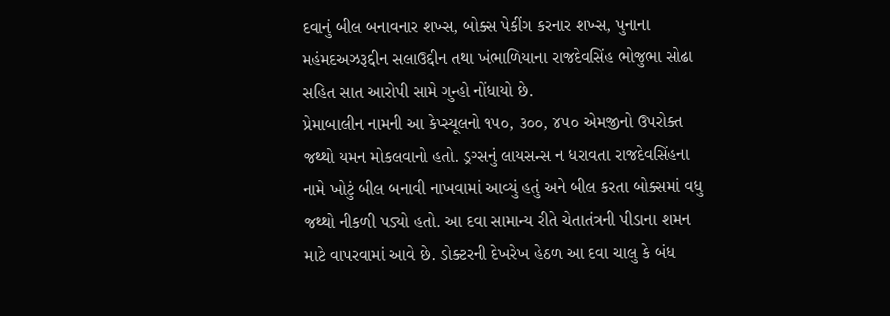દવાનું બીલ બનાવનાર શખ્સ, બોક્સ પેકીંગ કરનાર શખ્સ, પુનાના મહંમદઅઝરૂદ્દીન સલાઉદ્દીન તથા ખંભાળિયાના રાજદેવસિંહ ભોજુભા સોઢા સહિત સાત આરોપી સામે ગુન્હો નોંધાયો છે.
પ્રેમાબાલીન નામની આ કેપ્સ્યૂલનો ૧૫૦, ૩૦૦, ૪૫૦ એમજીનો ઉપરોક્ત જથ્થો યમન મોકલવાનો હતો. ડ્રગ્સનું લાયસન્સ ન ધરાવતા રાજદેવસિંહના નામે ખોટું બીલ બનાવી નાખવામાં આવ્યું હતું અને બીલ કરતા બોક્સમાં વધુ જથ્થો નીકળી પડ્યો હતો. આ દવા સામાન્ય રીતે ચેતાતંત્રની પીડાના શમન માટે વાપરવામાં આવે છે. ડોક્ટરની દેખરેખ હેઠળ આ દવા ચાલુ કે બંધ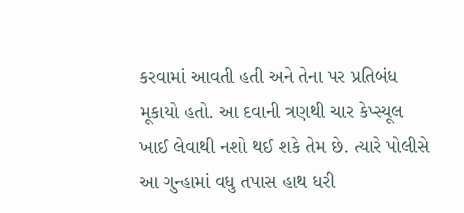કરવામાં આવતી હતી અને તેના પર પ્રતિબંધ મૂકાયો હતો. આ દવાની ત્રણથી ચાર કેપ્સ્યૂલ ખાઈ લેવાથી નશો થઈ શકે તેમ છે. ત્યારે પોલીસે આ ગુન્હામાં વધુ તપાસ હાથ ધરી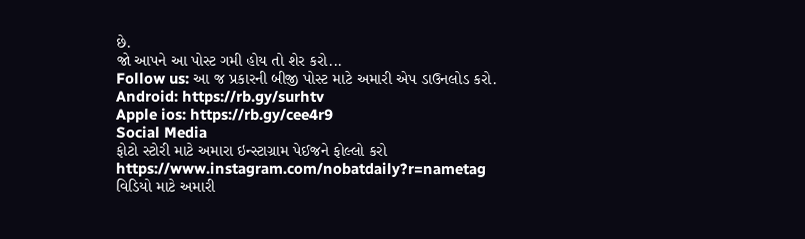છે.
જો આપને આ પોસ્ટ ગમી હોય તો શેર કરો...
Follow us: આ જ પ્રકારની બીજી પોસ્ટ માટે અમારી એપ ડાઉનલોડ કરો.
Android: https://rb.gy/surhtv
Apple ios: https://rb.gy/cee4r9
Social Media
ફોટો સ્ટોરી માટે અમારા ઇન્સ્ટાગ્રામ પેઈજને ફોલ્લો કરો
https://www.instagram.com/nobatdaily?r=nametag
વિડિયો માટે અમારી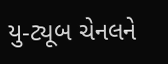યુ-ટ્યૂબ ચેનલને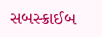સબસ્ક્રાઈબ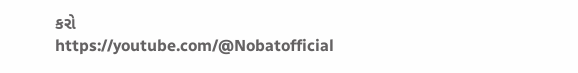કરો
https://youtube.com/@Nobatofficial